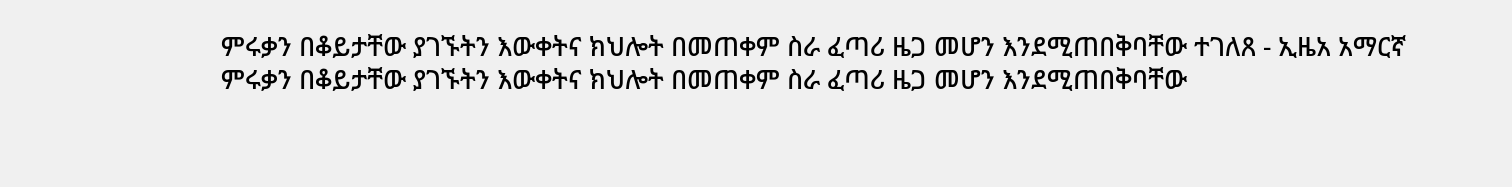ምሩቃን በቆይታቸው ያገኙትን እውቀትና ክህሎት በመጠቀም ስራ ፈጣሪ ዜጋ መሆን እንደሚጠበቅባቸው ተገለጸ - ኢዜአ አማርኛ
ምሩቃን በቆይታቸው ያገኙትን እውቀትና ክህሎት በመጠቀም ስራ ፈጣሪ ዜጋ መሆን እንደሚጠበቅባቸው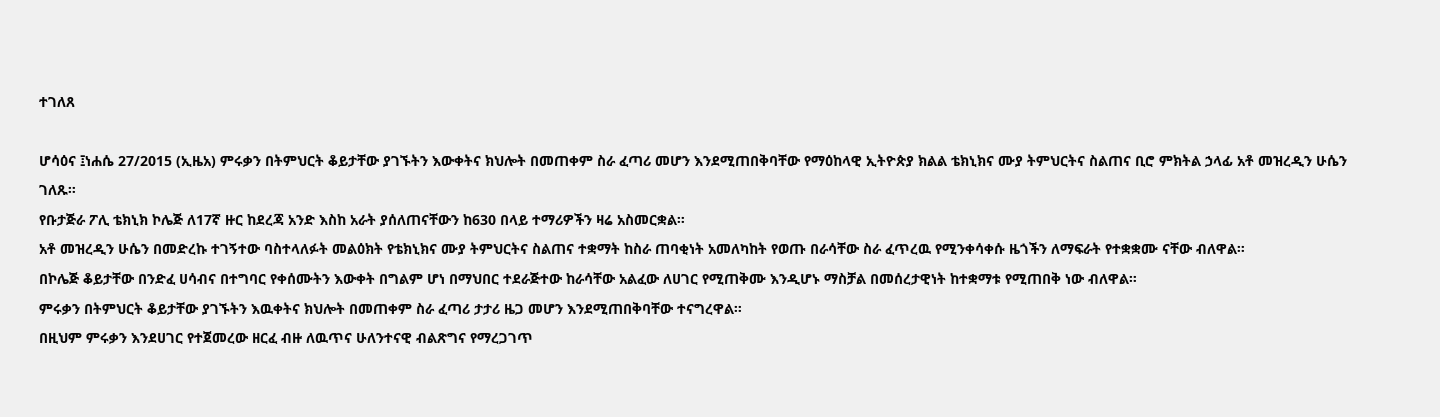ተገለጸ

ሆሳዕና ፤ነሐሴ 27/2015 (ኢዜአ) ምሩቃን በትምህርት ቆይታቸው ያገኙትን እውቀትና ክህሎት በመጠቀም ስራ ፈጣሪ መሆን እንደሚጠበቅባቸው የማዕከላዊ ኢትዮጵያ ክልል ቴክኒክና ሙያ ትምህርትና ስልጠና ቢሮ ምክትል ኃላፊ አቶ መዝረዲን ሁሴን ገለጹ።
የቡታጅራ ፖሊ ቴክኒክ ኮሌጅ ለ17ኛ ዙር ከደረጃ አንድ እስከ አራት ያሰለጠናቸውን ከ630 በላይ ተማሪዎችን ዛሬ አስመርቋል።
አቶ መዝረዲን ሁሴን በመድረኩ ተገኝተው ባስተላለፉት መልዕክት የቴክኒክና ሙያ ትምህርትና ስልጠና ተቋማት ከስራ ጠባቂነት አመለካከት የወጡ በራሳቸው ስራ ፈጥረዉ የሚንቀሳቀሱ ዜጎችን ለማፍራት የተቋቋሙ ናቸው ብለዋል።
በኮሌጅ ቆይታቸው በንድፈ ሀሳብና በተግባር የቀሰሙትን እውቀት በግልም ሆነ በማህበር ተደራጅተው ከራሳቸው አልፈው ለሀገር የሚጠቅሙ እንዲሆኑ ማስቻል በመሰረታዊነት ከተቋማቱ የሚጠበቅ ነው ብለዋል።
ምሩቃን በትምህርት ቆይታቸው ያገኙትን እዉቀትና ክህሎት በመጠቀም ስራ ፈጣሪ ታታሪ ዜጋ መሆን እንደሚጠበቅባቸው ተናግረዋል።
በዚህም ምሩቃን እንደሀገር የተጀመረው ዘርፈ ብዙ ለዉጥና ሁለንተናዊ ብልጽግና የማረጋገጥ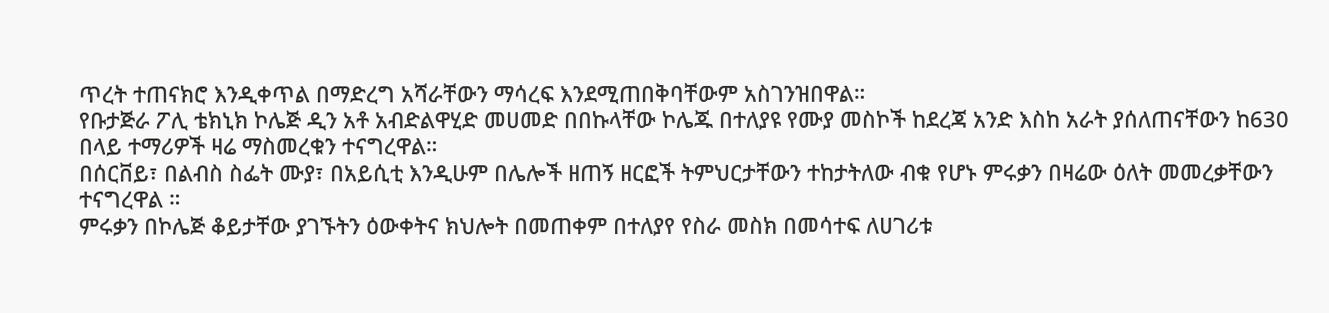ጥረት ተጠናክሮ እንዲቀጥል በማድረግ አሻራቸውን ማሳረፍ እንደሚጠበቅባቸውም አስገንዝበዋል።
የቡታጅራ ፖሊ ቴክኒክ ኮሌጅ ዲን አቶ አብድልዋሂድ መሀመድ በበኩላቸው ኮሌጁ በተለያዩ የሙያ መስኮች ከደረጃ አንድ እስከ አራት ያሰለጠናቸውን ከ630 በላይ ተማሪዎች ዛሬ ማስመረቁን ተናግረዋል።
በሰርቨይ፣ በልብስ ስፌት ሙያ፣ በአይሲቲ እንዲሁም በሌሎች ዘጠኝ ዘርፎች ትምህርታቸውን ተከታትለው ብቁ የሆኑ ምሩቃን በዛሬው ዕለት መመረቃቸውን ተናግረዋል ።
ምሩቃን በኮሌጅ ቆይታቸው ያገኙትን ዕውቀትና ክህሎት በመጠቀም በተለያየ የስራ መስክ በመሳተፍ ለሀገሪቱ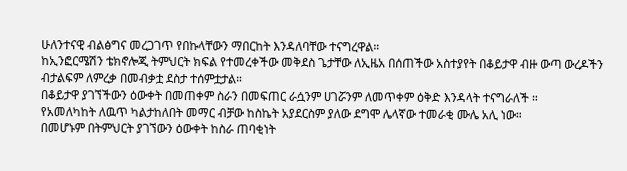ሁለንተናዊ ብልፅግና መረጋገጥ የበኩላቸውን ማበርከት እንዳለባቸው ተናግረዋል።
ከኢንፎርሜሽን ቴክኖሎጂ ትምህርት ክፍል የተመረቀችው መቅደስ ጌታቸው ለኢዜአ በሰጠችው አስተያየት በቆይታዋ ብዙ ውጣ ውረዶችን ብታልፍም ለምረቃ በመብቃቷ ደስታ ተሰምቷታል።
በቆይታዋ ያገኘችውን ዕውቀት በመጠቀም ስራን በመፍጠር ራሷንም ሀገሯንም ለመጥቀም ዕቅድ እንዳላት ተናግራለች ።
የአመለካከት ለዉጥ ካልታከለበት መማር ብቻው ከስኬት አያደርስም ያለው ደግሞ ሌላኛው ተመራቂ ሙሌ አሊ ነው።
በመሆኑም በትምህርት ያገኘውን ዕውቀት ከስራ ጠባቂነት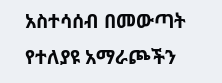አስተሳሰብ በመውጣት የተለያዩ አማራጮችን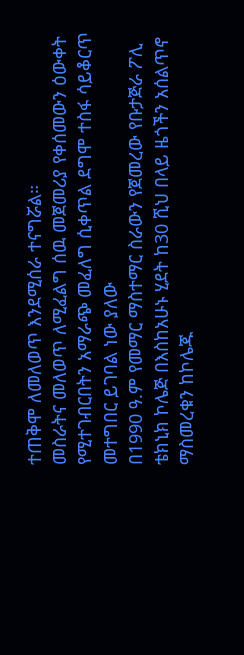ተጠቅሞ ለመለወጥ እንደሚሰራ ተናግሯል።
መስራትና መለወጥ ለሚፈልግ ሰዉ መጀመሪያ የቀሰመውን ዕውቀት የሚተገብርበትን አማራጭ መፈለግ ሲቀጥል ደግሞ ተስፋ ሳይቆርጥ መተግበር ይገባል ነው ያለው
በ1990 ዓ.ም የመማር ማስተማር ስራውን የጀመረው የቡታጅራ ፖሊ ቴክኒክ ኮሌጅ በእስከአሁኑ ሂደት ከ30 ሺህ በላይ ዜጎችን አሰልጥኖ ማስመረቁን ከኮሌጁ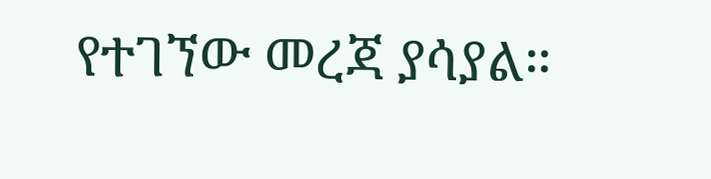የተገኘው መረጃ ያሳያል።